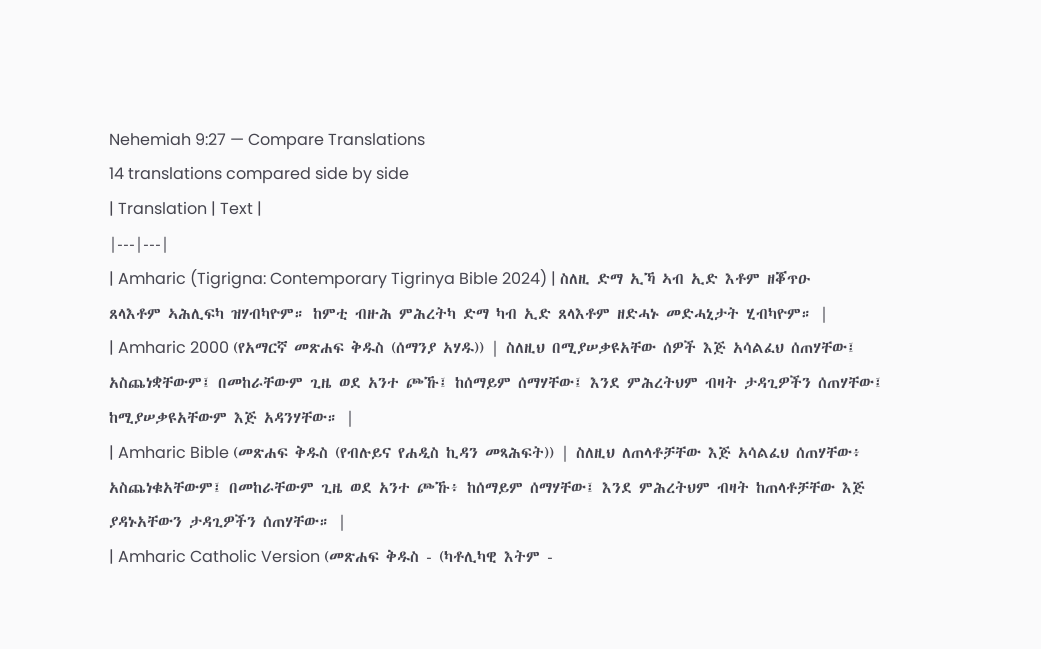Nehemiah 9:27 — Compare Translations
14 translations compared side by side
| Translation | Text |
|---|---|
| Amharic (Tigrigna: Contemporary Tigrinya Bible 2024) | ስለዚ ድማ ኢኻ ኣብ ኢድ እቶም ዘቖጥዑ ጸላእቶም ኣሕሊፍካ ዝሃብካዮም። ከምቲ ብዙሕ ምሕረትካ ድማ ካብ ኢድ ጸላእቶም ዘድሓኑ መድሓኒታት ሂብካዮም። |
| Amharic 2000 (የአማርኛ መጽሐፍ ቅዱስ (ሰማንያ አሃዱ)) | ስለዚህ በሚያሠቃዩአቸው ሰዎች እጅ አሳልፈህ ሰጠሃቸው፤ አስጨነቋቸውም፤ በመከራቸውም ጊዜ ወደ አንተ ጮኹ፤ ከሰማይም ሰማሃቸው፤ እንደ ምሕረትህም ብዛት ታዳጊዎችን ሰጠሃቸው፤ ከሚያሠቃዩአቸውም እጅ አዳንሃቸው። |
| Amharic Bible (መጽሐፍ ቅዱስ (የብሉይና የሐዲስ ኪዳን መጻሕፍት)) | ስለዚህ ለጠላቶቻቸው እጅ አሳልፈህ ሰጠሃቸው፥ አስጨነቁአቸውም፤ በመከራቸውም ጊዜ ወደ አንተ ጮኹ፥ ከሰማይም ሰማሃቸው፤ እንደ ምሕረትህም ብዛት ከጠላቶቻቸው እጅ ያዳኑአቸውን ታዳጊዎችን ሰጠሃቸው። |
| Amharic Catholic Version (መጽሐፍ ቅዱስ - (ካቶሊካዊ እትም -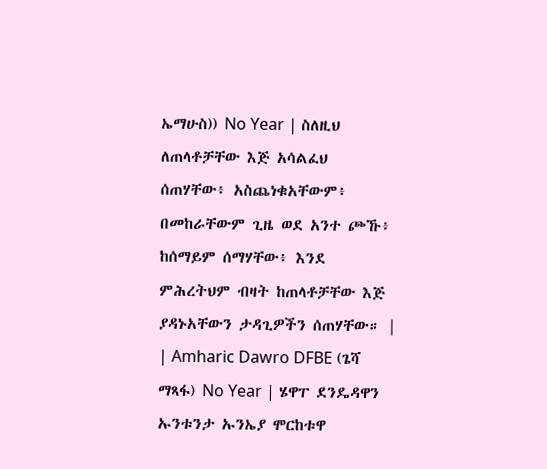ኤማሁስ)) No Year | ስለዚህ ለጠላቶቻቸው እጅ አሳልፈህ ሰጠሃቸው፥ አስጨነቁአቸውም፥ በመከራቸውም ጊዜ ወደ አንተ ጮኹ፥ ከሰማይም ሰማሃቸው፥ እንደ ምሕረትህም ብዛት ከጠላቶቻቸው እጅ ያዳኑአቸውን ታዳጊዎችን ሰጠሃቸው። |
| Amharic Dawro DFBE (ጌሻ ማጻፋ) No Year | ሄዋፐ ደንዴዳዋን ኡንቱንታ ኡንኤያ ሞርከቱዋ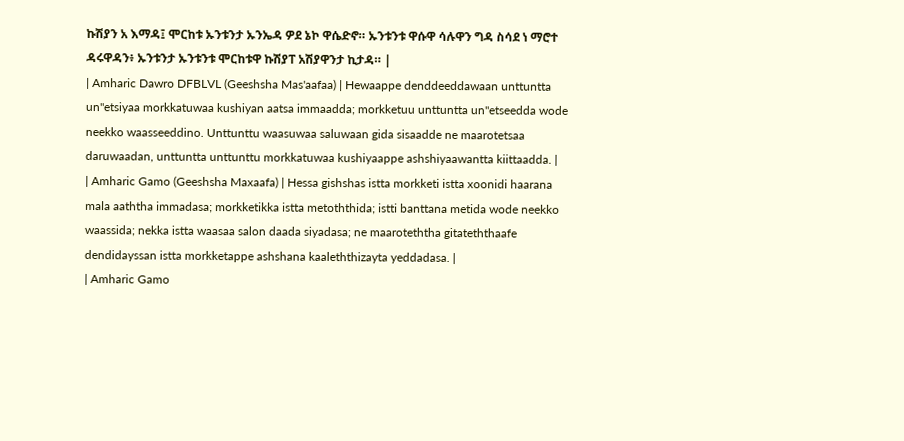ኩሽያን አ እማዳ፤ ሞርከቱ ኡንቱንታ ኡንኤዳ ዎደ ኔኮ ዋሴድኖ። ኡንቱንቱ ዋሱዋ ሳሉዋን ግዳ ስሳደ ነ ማሮተ ዳሩዋዳን፥ ኡንቱንታ ኡንቱንቱ ሞርከቱዋ ኩሽያፐ አሽያዋንታ ኪታዳ። |
| Amharic Dawro DFBLVL (Geeshsha Mas'aafaa) | Hewaappe denddeeddawaan unttuntta un"etsiyaa morkkatuwaa kushiyan aatsa immaadda; morkketuu unttuntta un"etseedda wode neekko waasseeddino. Unttunttu waasuwaa saluwaan gida sisaadde ne maarotetsaa daruwaadan, unttuntta unttunttu morkkatuwaa kushiyaappe ashshiyaawantta kiittaadda. |
| Amharic Gamo (Geeshsha Maxaafa) | Hessa gishshas istta morkketi istta xoonidi haarana mala aaththa immadasa; morkketikka istta metoththida; istti banttana metida wode neekko waassida; nekka istta waasaa salon daada siyadasa; ne maaroteththa gitateththaafe dendidayssan istta morkketappe ashshana kaaleththizayta yeddadasa. |
| Amharic Gamo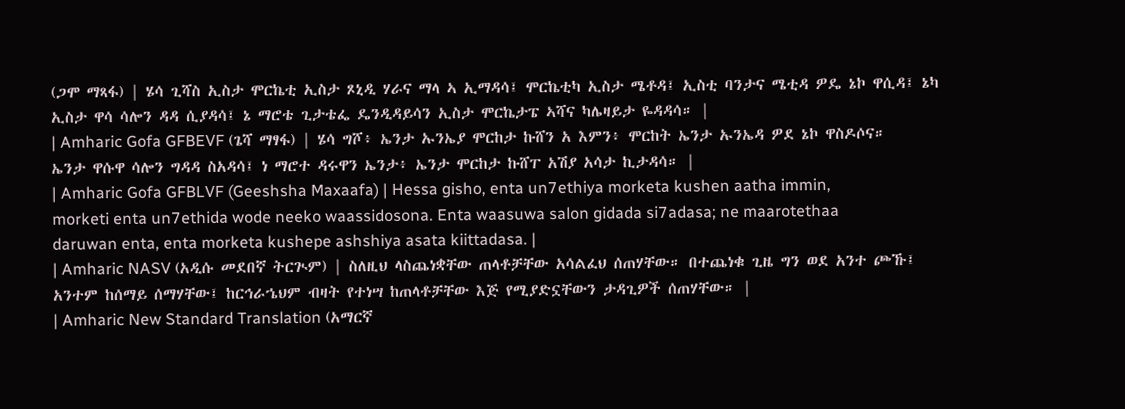(ጋሞ ማጻፋ) | ሄሳ ጊሻስ ኢስታ ሞርኬቲ ኢስታ ጾኒዲ ሃራና ማላ ኣ ኢማዳሳ፤ ሞርኬቲካ ኢስታ ሜቶዳ፤ ኢስቲ ባንታና ሜቲዳ ዎዴ ኔኮ ዋሲዳ፤ ኔካ ኢስታ ዋሳ ሳሎን ዳዳ ሲያዳሳ፤ ኔ ማሮቴ ጊታቴፌ ዴንዲዳይሳን ኢስታ ሞርኬታፔ ኣሻና ካሌዛይታ ዬዳዳሳ። |
| Amharic Gofa GFBEVF (ጌሻ ማፃፋ) | ሄሳ ግሾ፥ ኤንታ ኡንኤያ ሞርከታ ኩሸን አ እምን፥ ሞርከት ኤንታ ኡንኤዳ ዎደ ኔኮ ዋስዶሶና። ኤንታ ዋሱዋ ሳሎን ግዳዳ ስአዳሳ፤ ነ ማሮተ ዳሩዋን ኤንታ፥ ኤንታ ሞርከታ ኩሸፐ አሽያ አሳታ ኪታዳሳ። |
| Amharic Gofa GFBLVF (Geeshsha Maxaafa) | Hessa gisho, enta un7ethiya morketa kushen aatha immin, morketi enta un7ethida wode neeko waassidosona. Enta waasuwa salon gidada si7adasa; ne maarotethaa daruwan enta, enta morketa kushepe ashshiya asata kiittadasa. |
| Amharic NASV (አዲሱ መደበኛ ትርጒም) | ስለዚህ ላስጨነቋቸው ጠላቶቻቸው አሳልፈህ ሰጠሃቸው። በተጨነቁ ጊዜ ግን ወደ አንተ ጮኹ፤ አንተም ከሰማይ ሰማሃቸው፤ ከርኅራኄህም ብዛት የተነሣ ከጠላቶቻቸው እጅ የሚያድኗቸውን ታዳጊዎች ሰጠሃቸው። |
| Amharic New Standard Translation (አማርኛ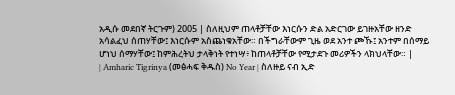አዲሱ መደበኛ ትርጉም) 2005 | ስለዚህም ጠላቶቻቸው እነርሱን ድል አድርገው ይገዙአቸው ዘንድ አሳልፈህ ሰጠሃቸው፤ እነርሱም አስጨነቁአቸው። በችግራቸውም ጊዜ ወደ አንተ ጮኹ፤ አንተም በሰማይ ሆነህ ሰማሃቸው፤ ከምሕረትህ ታላቅነት የተነሣ፥ ከጠላቶቻቸው የሚታደጉ መሪዎችን ላክህላቸው። |
| Amharic Tigrinya (መፅሓፍ ቅዱስ) No Year | ስለዙይ ናብ ኢድ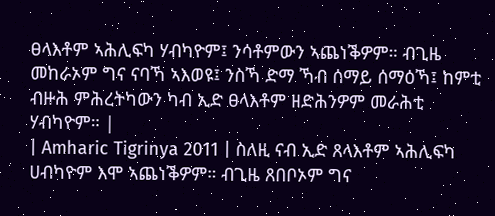ፀላእቶም ኣሕሊፍካ ሃብካዮም፤ ንሳቶምውን ኣጨነቕዎም። ብጊዜ መከራኦም ግና ናባኻ ኣእወዩ፤ ንስኻ ድማ ኻብ ሰማይ ሰማዕኻ፤ ከምቲ ብዙሕ ምሕረትካውን ካብ ኢድ ፀላእቶም ዘድሕንዎም መራሕቲ ሃብካዮም። |
| Amharic Tigrinya 2011 | ስለዚ ናብ ኢድ ጸላእቶም ኣሕሊፍካ ሀብካዮም እሞ ኣጨነቕዎም። ብጊዜ ጸበቦኦም ግና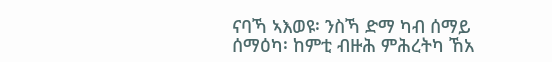ናባኻ ኣእወዩ፡ ንስኻ ድማ ካብ ሰማይ ሰማዕካ፡ ከምቲ ብዙሕ ምሕረትካ ኸአ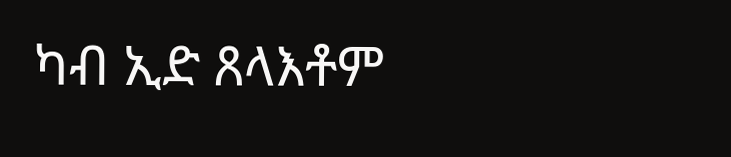ካብ ኢድ ጸላእቶም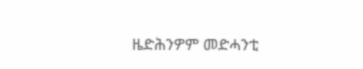ዜድሕንዎም መድሓንቲ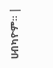ሀብካዮም። |